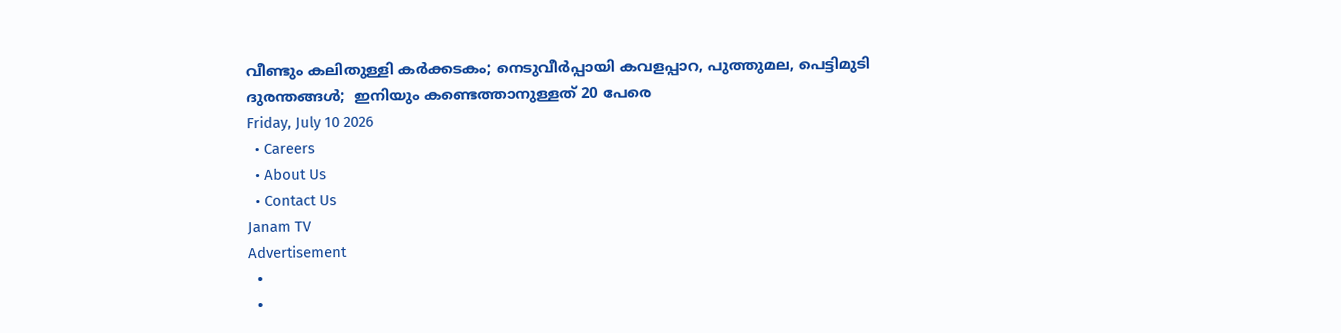വീണ്ടും കലിതുള്ളി കർക്കടകം; നെടുവീർപ്പായി കവളപ്പാറ, പുത്തുമല, പെട്ടിമുടി ദുരന്തങ്ങൾ;  ഇനിയും കണ്ടെത്താനുള്ളത് 20 പേരെ
Friday, July 10 2026
  • Careers
  • About Us
  • Contact Us
Janam TV
Advertisement
  •
  •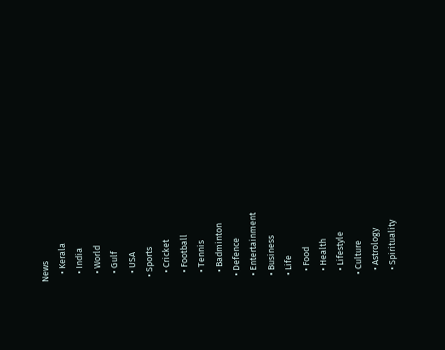News
    • Kerala
    • India
    • World
    • Gulf
    • USA
  • Sports
    • Cricket
    • Football
    • Tennis
    • Badminton
  • Defence
  • Entertainment
  • Business
  • Life
    • Food
    • Health
    • Lifestyle
  • Culture
    • Astrology
    • Spirituality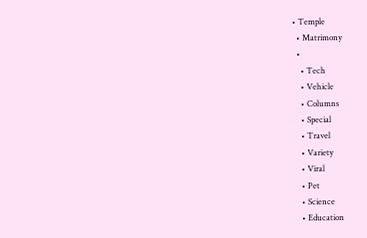• Temple
  • Matrimony
  •
    • Tech
    • Vehicle
    • Columns
    • Special
    • Travel
    • Variety
    • Viral
    • Pet
    • Science
    • Education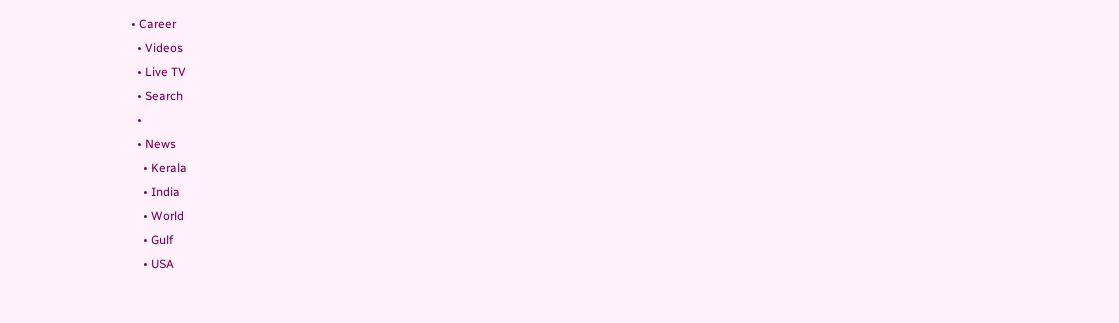• Career
  • Videos
  • Live TV
  • Search
  •
  • News
    • Kerala
    • India
    • World
    • Gulf
    • USA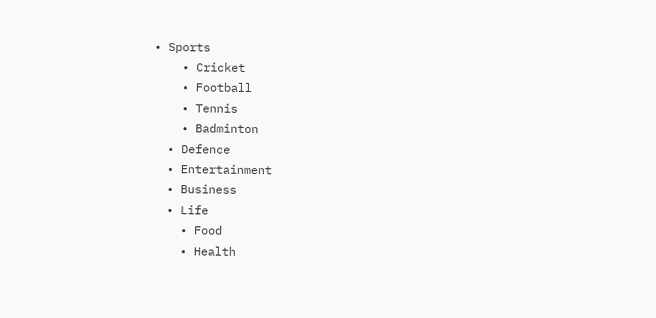• Sports
    • Cricket
    • Football
    • Tennis
    • Badminton
  • Defence
  • Entertainment
  • Business
  • Life
    • Food
    • Health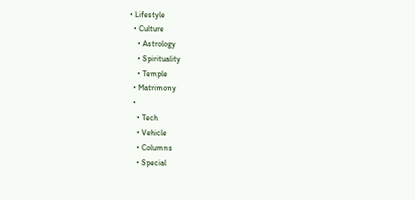• Lifestyle
  • Culture
    • Astrology
    • Spirituality
    • Temple
  • Matrimony
  •
    • Tech
    • Vehicle
    • Columns
    • Special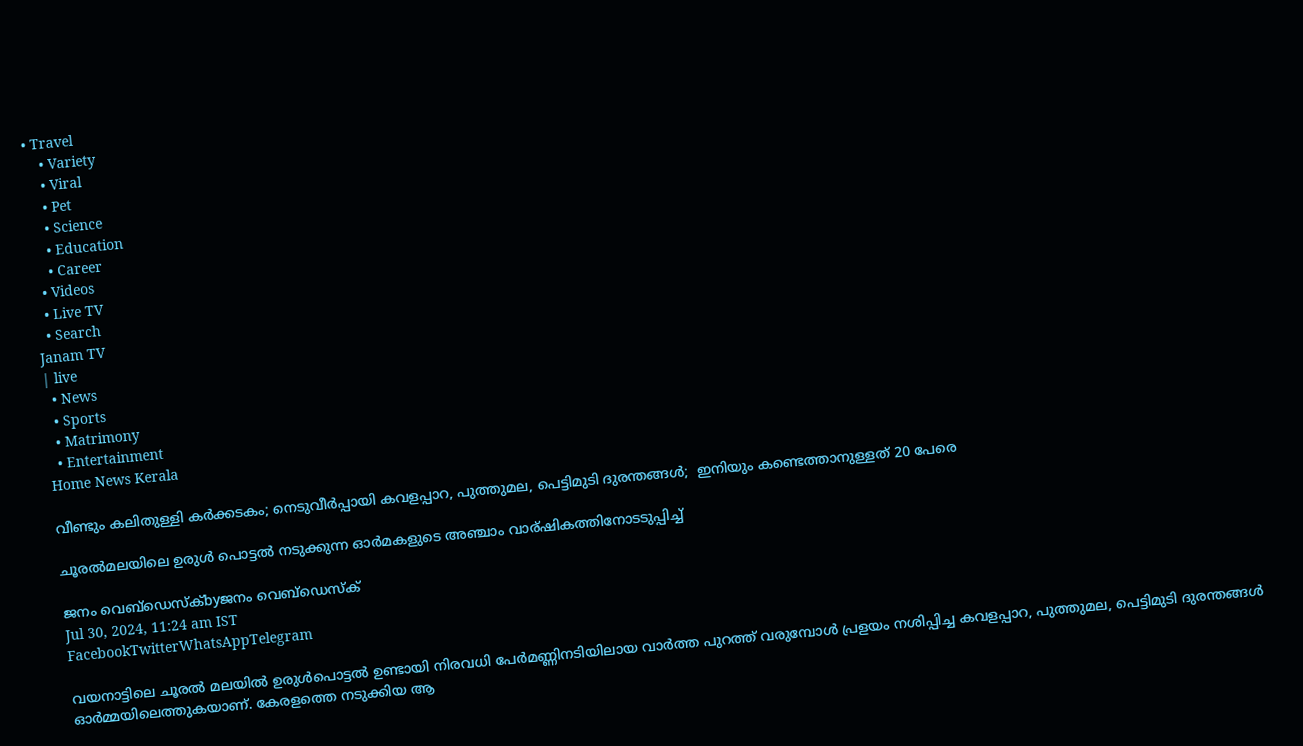• Travel
    • Variety
    • Viral
    • Pet
    • Science
    • Education
    • Career
  • Videos
  • Live TV
  • Search
Janam TV
| live
  • News
  • Sports
  • Matrimony
  • Entertainment
Home News Kerala

വീണ്ടും കലിതുള്ളി കർക്കടകം; നെടുവീർപ്പായി കവളപ്പാറ, പുത്തുമല, പെട്ടിമുടി ദുരന്തങ്ങൾ;  ഇനിയും കണ്ടെത്താനുള്ളത് 20 പേരെ

ചൂരൽമലയിലെ ഉരുൾ പൊട്ടൽ നടുക്കുന്ന ഓർമകളുടെ അഞ്ചാം വാര്ഷികത്തിനോടടുപ്പിച്ച്

ജനം വെബ്‌ഡെസ്ക്byജനം വെബ്‌ഡെസ്ക്
Jul 30, 2024, 11:24 am IST
FacebookTwitterWhatsAppTelegram

വയനാട്ടിലെ ചൂരൽ മലയിൽ ഉരുൾപൊട്ടൽ ഉണ്ടായി നിരവധി പേർമണ്ണിനടിയിലായ വാർത്ത പുറത്ത് വരുമ്പോൾ പ്രളയം നശിപ്പിച്ച കവളപ്പാറ, പുത്തുമല, പെട്ടിമുടി ദുരന്തങ്ങൾ ഓർമ്മയിലെത്തുകയാണ്. കേരളത്തെ നടുക്കിയ ആ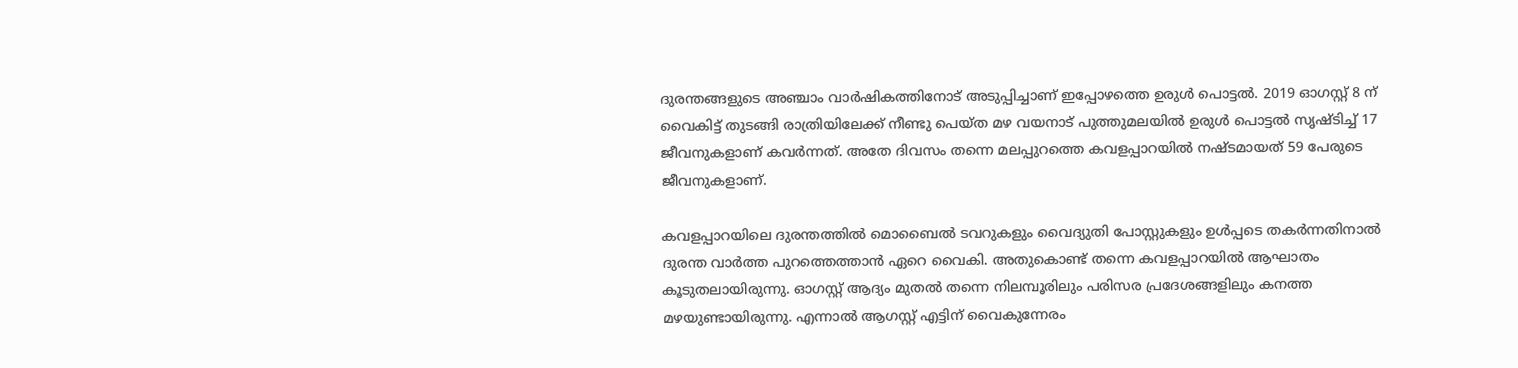ദുരന്തങ്ങളുടെ അഞ്ചാം വാർഷികത്തിനോട് അടുപ്പിച്ചാണ് ഇപ്പോഴത്തെ ഉരുൾ പൊട്ടൽ. 2019 ഓഗസ്റ്റ് 8 ന് വൈകിട്ട് തുടങ്ങി രാത്രിയിലേക്ക് നീണ്ടു പെയ്ത മഴ വയനാട് പുത്തുമലയില്‍ ഉരുൾ പൊട്ടൽ സൃഷ്ടിച്ച് 17 ജീവനുകളാണ് കവർന്നത്. അതേ ദിവസം തന്നെ മലപ്പുറത്തെ കവളപ്പാറയിൽ നഷ്ടമായത് 59 പേരുടെ ജീവനുകളാണ്.

കവളപ്പാറയിലെ ദുരന്തത്തിൽ മൊബൈൽ ടവറുകളും വൈദ്യുതി പോസ്റ്റുകളും ഉൾപ്പടെ തകർന്നതിനാൽ ദുരന്ത വാർത്ത പുറത്തെത്താൻ ഏറെ വൈകി. അതുകൊണ്ട് തന്നെ കവളപ്പാറയിൽ ആഘാതം കൂടുതലായിരുന്നു. ഓഗസ്റ്റ് ആദ്യം മുതൽ തന്നെ നിലമ്പൂരിലും പരിസര പ്രദേശങ്ങളിലും കനത്ത മഴയുണ്ടായിരുന്നു. എന്നാൽ ആഗസ്റ്റ് എട്ടിന് വൈകുന്നേരം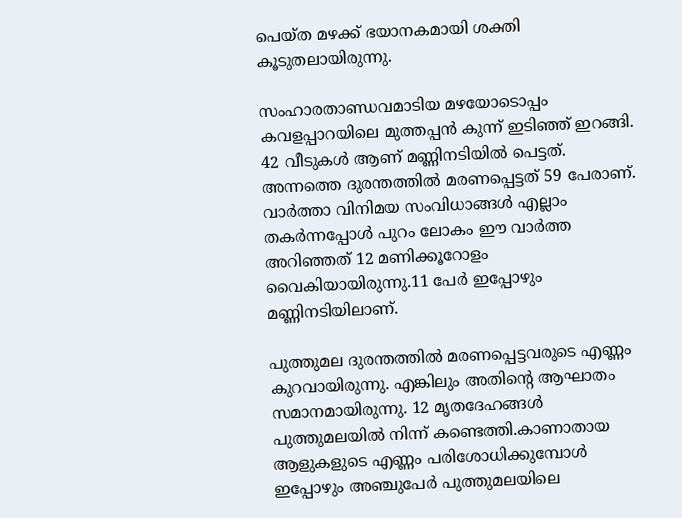പെയ്ത മഴക്ക് ഭയാനകമായി ശക്തി കൂടുതലായിരുന്നു.

സംഹാരതാണ്ഡവമാടിയ മഴയോടൊപ്പം കവളപ്പാറയിലെ മുത്തപ്പൻ കുന്ന് ഇടിഞ്ഞ് ഇറങ്ങി. 42 വീടുകൾ ആണ് മണ്ണിനടിയിൽ പെട്ടത്. അന്നത്തെ ദുരന്തത്തിൽ മരണപ്പെട്ടത് 59 പേരാണ്. വാർത്താ വിനിമയ സംവിധാങ്ങൾ എല്ലാം തകർന്നപ്പോൾ പുറം ലോകം ഈ വാർത്ത അറിഞ്ഞത് 12 മണിക്കൂറോളം വൈകിയായിരുന്നു.11 പേർ ഇപ്പോഴും മണ്ണിനടിയിലാണ്.

പുത്തുമല ദുരന്തത്തിൽ മരണപ്പെട്ടവരുടെ എണ്ണം കുറവായിരുന്നു. എങ്കിലും അതിന്റെ ആഘാതം സമാനമായിരുന്നു. 12 മൃതദേഹങ്ങൾ പുത്തുമലയിൽ നിന്ന് കണ്ടെത്തി.കാണാതായ ആളുകളുടെ എണ്ണം പരിശോധിക്കുമ്പോൾ ഇപ്പോഴും അഞ്ചുപേർ പുത്തുമലയിലെ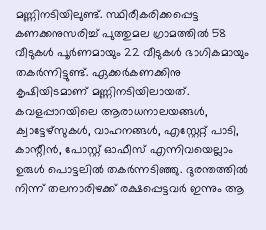മണ്ണിനടിയിലുണ്ട്. സ്ഥിരീകരിക്കപ്പെട്ട കണക്കനുസരിച്ച് പുത്തുമല ഗ്രാമത്തിൽ 58 വീടുകൾ പൂർണമായും 22 വീടുകൾ ഭാഗികമായും തകർന്നിട്ടുണ്ട്. ഏക്കർകണക്കിനു കൃഷിയിടമാണ് മണ്ണിനടിയിലായത്. കവളപ്പാറയിലെ ആരാധനാലയങ്ങൾ, ക്വാട്ടേഴ്‌സുകൾ, വാഹനങ്ങൾ, എസ്റ്റേറ്റ് പാടി, കാന്റീൻ, പോസ്റ്റ് ഓഫീസ് എന്നിവയെല്ലാം ഉരുൾ പൊട്ടലിൽ തകർന്നടിഞ്ഞു. ദുരന്തത്തിൽ നിന്ന് തലനാരിഴക്ക് രക്ഷപ്പെട്ടവർ ഇന്നും ആ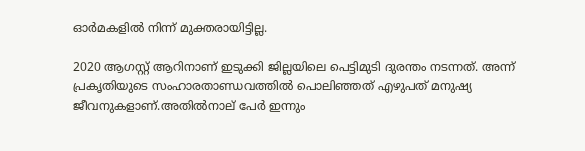ഓർമകളിൽ നിന്ന് മുക്തരായിട്ടില്ല.

2020 ആഗസ്റ്റ് ആറിനാണ് ഇടുക്കി ജില്ലയിലെ പെട്ടിമുടി ദുരന്തം നടന്നത്. അന്ന് പ്രകൃതിയുടെ സംഹാരതാണ്ഡവത്തിൽ പൊലിഞ്ഞത് എഴുപത് മനുഷ്യ ജീവനുകളാണ്.അതിൽനാല് പേർ ഇന്നും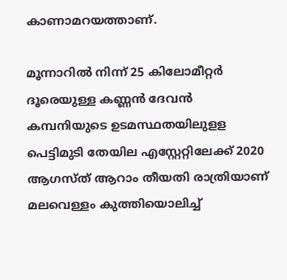കാണാമറയത്താണ്.

മൂന്നാറിൽ നിന്ന് 25 കിലോമീറ്റർ ദൂരെയുള്ള കണ്ണൻ ദേവൻ കമ്പനിയുടെ ഉടമസ്ഥതയിലുളള പെട്ടിമുടി തേയില എസ്റ്റേറ്റിലേക്ക് 2020 ആഗസ്ത് ആറാം തീയതി രാത്രിയാണ് മലവെള്ളം കുത്തിയൊലിച്ച്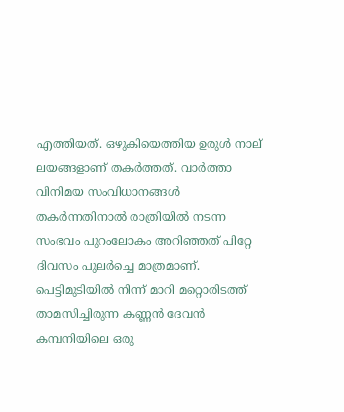എത്തിയത്. ഒഴുകിയെത്തിയ ഉരുൾ നാല് ലയങ്ങളാണ് തകർത്തത്. വാര്‍ത്താ വിനിമയ സംവിധാനങ്ങള്‍ തകര്‍ന്നതിനാല്‍ രാത്രിയില്‍ നടന്ന സംഭവം പുറംലോകം അറിഞ്ഞത് പിറ്റേ ദിവസം പുലർച്ചെ മാത്രമാണ്. പെട്ടിമുടിയിൽ നിന്ന് മാറി മറ്റൊരിടത്ത് താമസിച്ചിരുന്ന കണ്ണന്‍ ദേവന്‍ കമ്പനിയിലെ ഒരു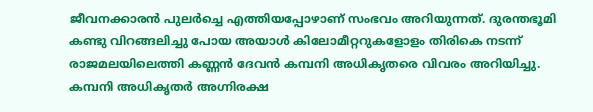ജീവനക്കാരന്‍ പുലര്‍ച്ചെ എത്തിയപ്പോഴാണ് സംഭവം അറിയുന്നത്. ദുരന്തഭൂമി കണ്ടു വിറങ്ങലിച്ചു പോയ അയാള്‍ കിലോമീറ്ററുകളോളം തിരികെ നടന്ന് രാജമലയിലെത്തി കണ്ണൻ ദേവൻ കമ്പനി അധികൃതരെ വിവരം അറിയിച്ചു. കമ്പനി അധികൃതര്‍ അഗ്നിരക്ഷ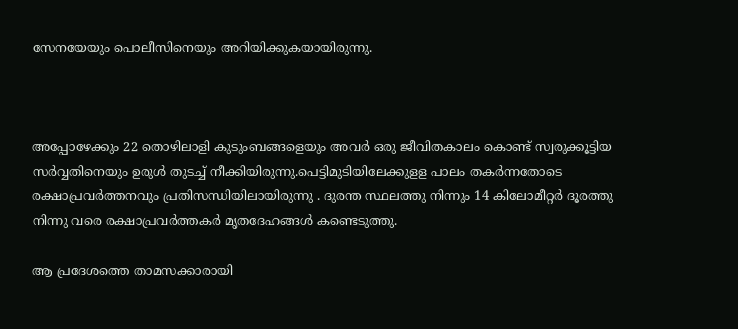സേനയേയും പൊലീസിനെയും അറിയിക്കുകയായിരുന്നു.



അപ്പോഴേക്കും 22 തൊഴിലാളി കുടുംബങ്ങളെയും അവർ ഒരു ജീവിതകാലം കൊണ്ട് സ്വരുക്കൂട്ടിയ സർവ്വതിനെയും ഉരുള്‍ തുടച്ച് നീക്കിയിരുന്നു.പെട്ടിമുടിയിലേക്കുളള പാലം തകർന്നതോടെ രക്ഷാപ്രവര്‍ത്തനവും പ്രതിസന്ധിയിലായിരുന്നു . ദുരന്ത സ്ഥലത്തു നിന്നും 14 കിലോമീറ്റര്‍ ദൂരത്തു നിന്നു വരെ രക്ഷാപ്രവര്‍ത്തകര്‍ മൃതദേഹങ്ങള്‍ കണ്ടെടുത്തു.

ആ പ്രദേശത്തെ താമസക്കാരായി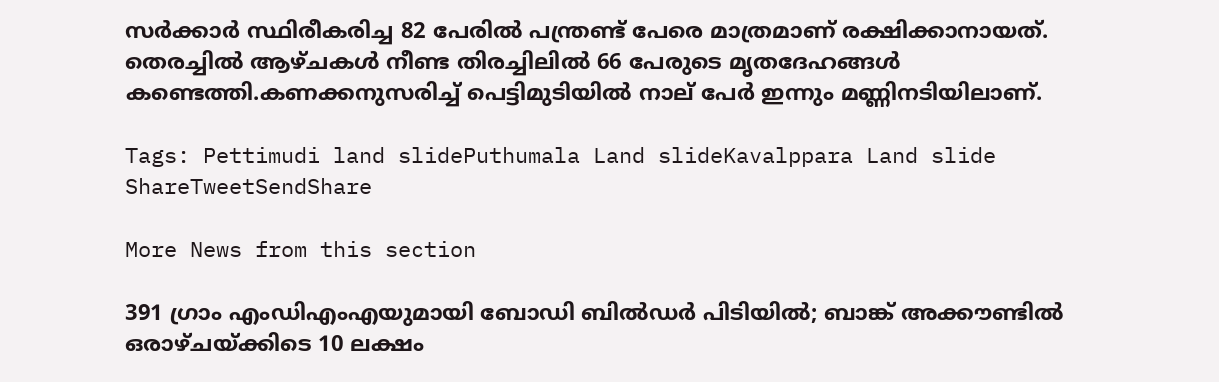സർക്കാർ സ്ഥിരീകരിച്ച 82 പേരിൽ പന്ത്രണ്ട് പേരെ മാത്രമാണ് രക്ഷിക്കാനായത്. തെരച്ചിൽ ആഴ്ചകൾ നീണ്ട തിരച്ചിലിൽ 66 പേരുടെ മൃതദേഹങ്ങൾ കണ്ടെത്തി.കണക്കനുസരിച്ച് പെട്ടിമുടിയിൽ നാല് പേർ ഇന്നും മണ്ണിനടിയിലാണ്.

Tags: Pettimudi land slidePuthumala Land slideKavalppara Land slide
ShareTweetSendShare

More News from this section

391 ഗ്രാം എംഡിഎംഎയുമായി ബോഡി ബിൽഡർ പിടിയിൽ; ബാങ്ക് അക്കൗണ്ടിൽ ഒരാഴ്ചയ്‌ക്കിടെ 10 ലക്ഷം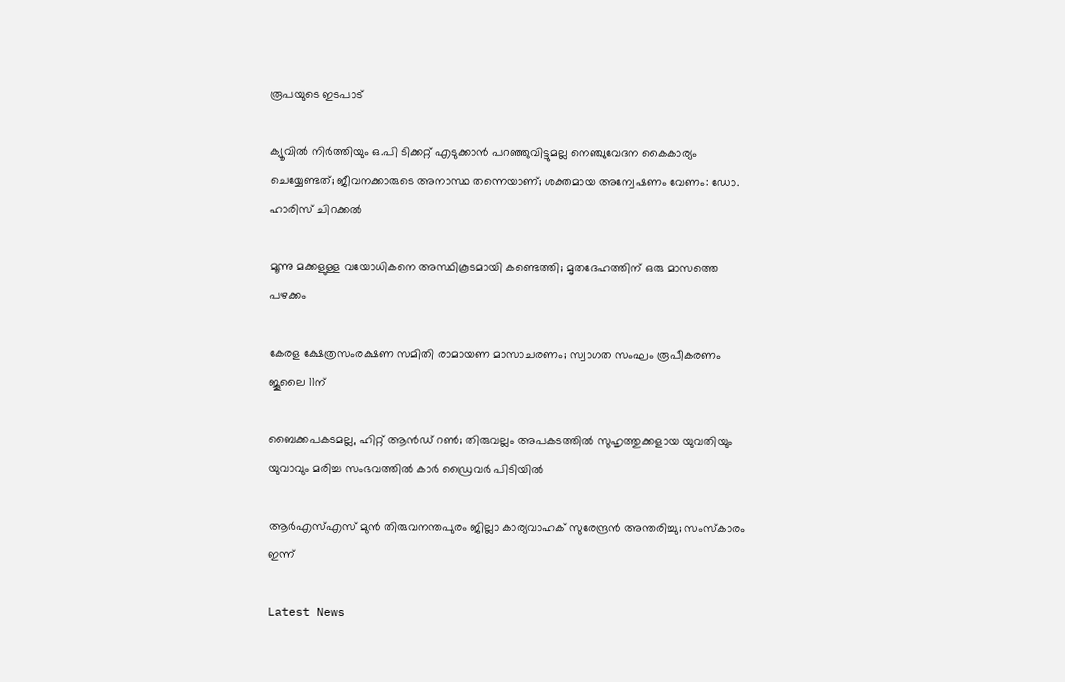രൂപയുടെ ഇടപാട്

ക്യൂവിൽ നിർത്തിയും ഒ.പി ടിക്കറ്റ് എടുക്കാൻ പറഞ്ഞുവിട്ടുമല്ല നെഞ്ചുവേദന കൈകാര്യം ചെയ്യേണ്ടത്; ജീവനക്കാരുടെ അനാസ്ഥ തന്നെയാണ്; ശക്തമായ അന്വേഷണം വേണം: ഡോ. ഹാരിസ് ചിറക്കൽ

മൂന്നു മക്കളുള്ള വയോധികനെ അസ്ഥികൂടമായി കണ്ടെത്തി; മൃതദേഹത്തിന് ഒരു മാസത്തെ പഴക്കം

കേരള ക്ഷേത്രസംരക്ഷണ സമിതി രാമായണ മാസാചരണം; സ്വാഗത സംഘം രൂപീകരണം ജൂലൈ 11ന്

ബൈക്കപകടമല്ല, ഹിറ്റ് ആൻഡ് റൺ; തിരുവല്ലം അപകടത്തിൽ സുഹൃത്തുക്കളായ യുവതിയും യുവാവും മരിച്ച സംഭവത്തിൽ കാർ ഡ്രൈവർ പിടിയിൽ

ആർഎസ്എസ് മുൻ തിരുവനന്തപുരം ജില്ലാ കാര്യവാഹക് സുരേന്ദ്രൻ അന്തരിച്ചു; സംസ്കാരം ഇന്ന്

Latest News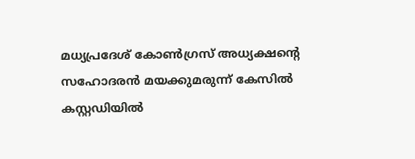മധ്യപ്രദേശ് കോൺഗ്രസ് അധ്യക്ഷന്റെ സഹോദരൻ മയക്കുമരുന്ന് കേസിൽ കസ്റ്റഡിയിൽ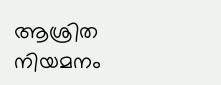ആശ്രിത നിയമനം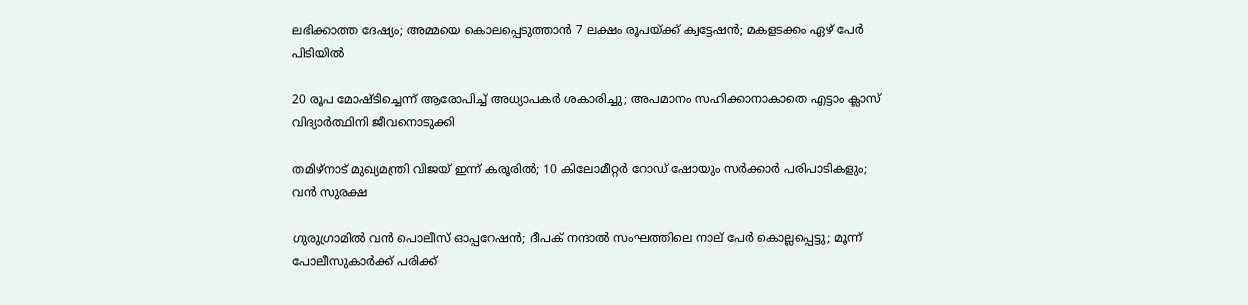ലഭിക്കാത്ത ദേഷ്യം; അമ്മയെ കൊലപ്പെടുത്താൻ 7 ലക്ഷം രൂപയ്‌ക്ക് ക്വട്ടേഷൻ; മകളടക്കം ഏഴ് പേർ പിടിയിൽ

20 രൂപ മോഷ്ടിച്ചെന്ന് ആരോപിച്ച് അധ്യാപകർ ശകാരിച്ചു; അപമാനം സഹിക്കാനാകാതെ എട്ടാം ക്ലാസ് വിദ്യാർത്ഥിനി ജീവനൊടുക്കി

തമിഴ്‌നാട് മുഖ്യമന്ത്രി വിജയ് ഇന്ന് കരൂരിൽ; 10 കിലോമീറ്റർ റോഡ് ഷോയും സർക്കാർ പരിപാടികളും; വൻ സുരക്ഷ

ഗുരുഗ്രാമിൽ വൻ പൊലീസ് ഓപ്പറേഷൻ; ദീപക് നന്ദാൽ സംഘത്തിലെ നാല് പേർ കൊല്ലപ്പെട്ടു; മൂന്ന് പോലീസുകാർക്ക് പരിക്ക്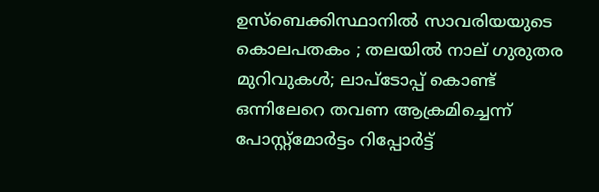ഉസ്ബെക്കിസ്ഥാനിൽ സാവരിയയുടെ കൊലപതകം ; തലയിൽ നാല് ഗുരുതര മുറിവുകൾ; ലാപ്ടോപ്പ് കൊണ്ട് ഒന്നിലേറെ തവണ ആക്രമിച്ചെന്ന് പോസ്റ്റ്മോർട്ടം റിപ്പോർട്ട്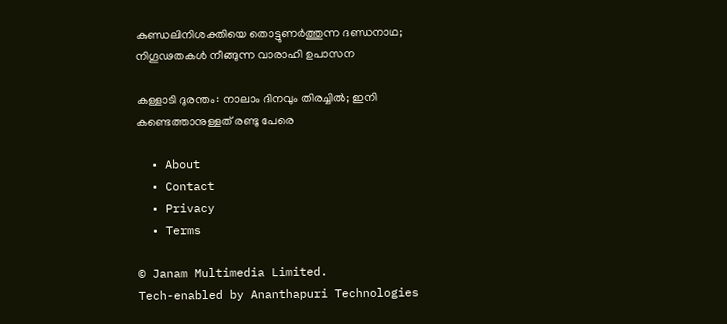കുണ്ഡലിനിശക്തിയെ തൊട്ടുണർത്തുന്ന ദണ്ഡനാഥ; നിഗൂഢതകൾ നീങ്ങുന്ന വാരാഹി ഉപാസന

കള്ളാടി ദുരന്തം: നാലാം ദിനവും തിരച്ചിൽ; ഇനി കണ്ടെത്താനുള്ളത് രണ്ടു പേരെ

  • About
  • Contact
  • Privacy
  • Terms

© Janam Multimedia Limited.
Tech-enabled by Ananthapuri Technologies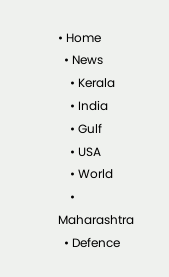• Home
  • News
    • Kerala
    • India
    • Gulf
    • USA
    • World
    • Maharashtra
  • Defence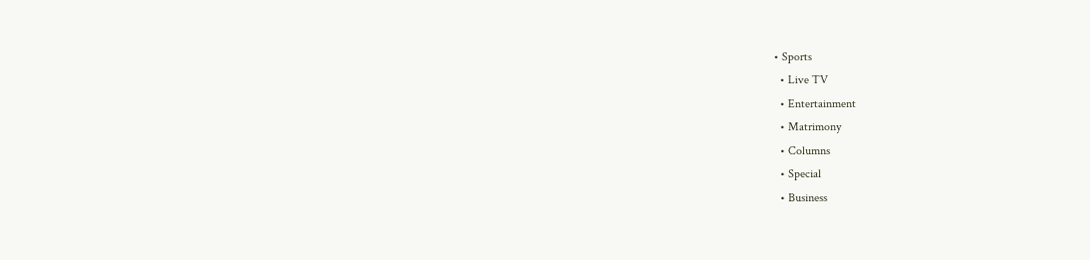• Sports
  • Live TV
  • Entertainment
  • Matrimony
  • Columns
  • Special
  • Business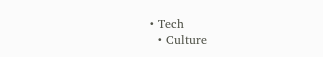• Tech
  • Culture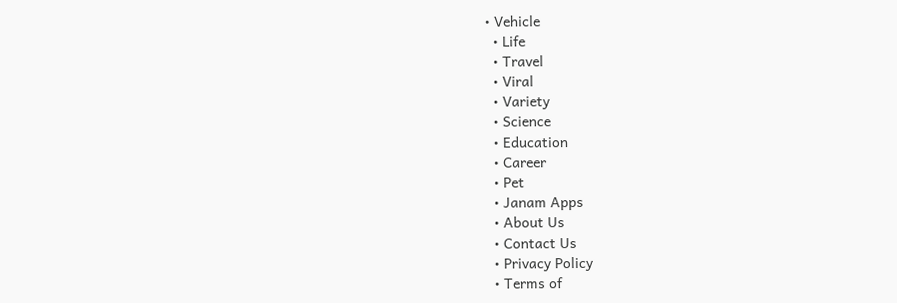• Vehicle
  • Life
  • Travel
  • Viral
  • Variety
  • Science
  • Education
  • Career
  • Pet
  • Janam Apps
  • About Us
  • Contact Us
  • Privacy Policy
  • Terms of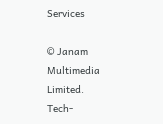Services

© Janam Multimedia Limited.
Tech-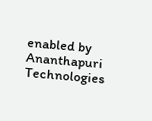enabled by Ananthapuri Technologies